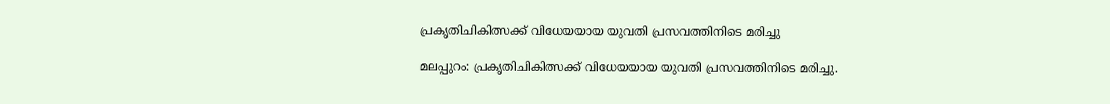പ്രകൃതിചികിത്സക്ക് വിധേയയായ യുവതി പ്രസവത്തിനിടെ മരിച്ചു

മലപ്പുറം: പ്രകൃതിചികിത്സക്ക് വിധേയയായ യുവതി പ്രസവത്തിനിടെ മരിച്ചു.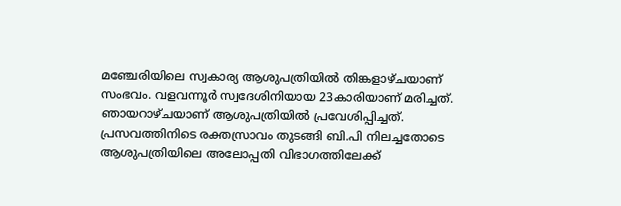മഞ്ചേരിയിലെ സ്വകാര്യ ആശുപത്രിയില്‍ തിങ്കളാഴ്ചയാണ് സംഭവം. വളവന്നൂര്‍ സ്വദേശിനിയായ 23കാരിയാണ് മരിച്ചത്. ഞായറാഴ്ചയാണ് ആശുപത്രിയില്‍ പ്രവേശിപ്പിച്ചത്. പ്രസവത്തിനിടെ രക്തസ്രാവം തുടങ്ങി ബി.പി നിലച്ചതോടെ ആശുപത്രിയിലെ അലോപ്പതി വിഭാഗത്തിലേക്ക്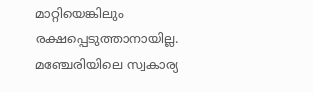മാറ്റിയെങ്കിലും രക്ഷപ്പെടുത്താനായില്ല. മഞ്ചേരിയിലെ സ്വകാര്യ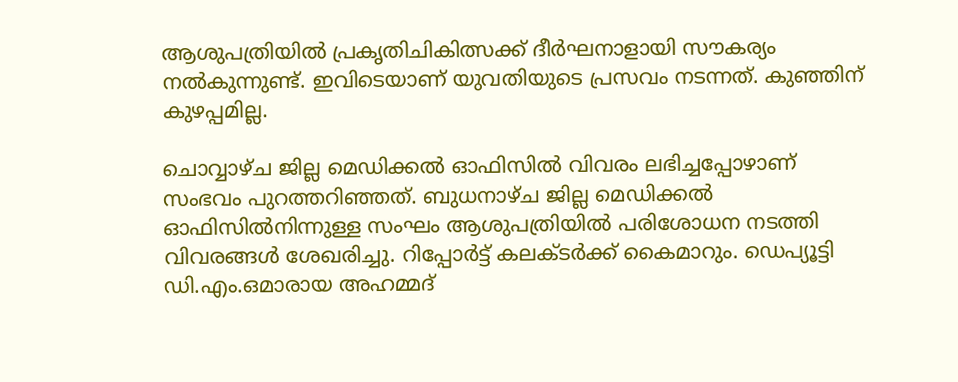ആശുപത്രിയില്‍ പ്രകൃതിചികിത്സക്ക് ദീര്‍ഘനാളായി സൗകര്യം നല്‍കുന്നുണ്ട്. ഇവിടെയാണ് യുവതിയുടെ പ്രസവം നടന്നത്. കുഞ്ഞിന് കുഴപ്പമില്ല.

ചൊവ്വാഴ്ച ജില്ല മെഡിക്കല്‍ ഓഫിസില്‍ വിവരം ലഭിച്ചപ്പോഴാണ് സംഭവം പുറത്തറിഞ്ഞത്. ബുധനാഴ്ച ജില്ല മെഡിക്കല്‍ ഓഫിസില്‍നിന്നുള്ള സംഘം ആശുപത്രിയില്‍ പരിശോധന നടത്തി വിവരങ്ങള്‍ ശേഖരിച്ചു. റിപ്പോര്‍ട്ട് കലക്ടര്‍ക്ക് കൈമാറും. ഡെപ്യൂട്ടി ഡി.എം.ഒമാരായ അഹമ്മദ്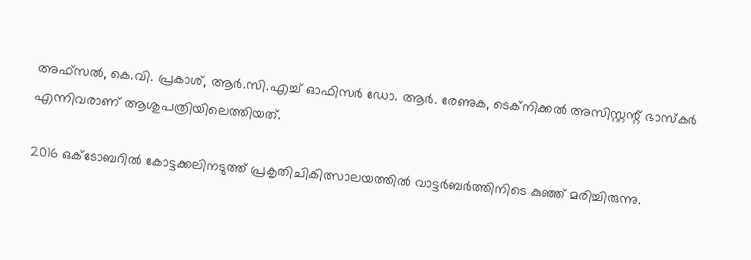അഫ്‌സല്‍, കെ.വി. പ്രകാശ്, ആര്‍.സി.എച്ച് ഓഫിസര്‍ ഡോ. ആര്‍. രേണുക, ടെക്‌നിക്കല്‍ അസിസ്റ്റന്റ് ഭാസ്‌കര്‍ എന്നിവരാണ് ആശുപത്രിയിലെത്തിയത്.

2016 ഒക്ടോബറില്‍ കോട്ടക്കലിനടുത്ത് പ്രകൃതിചികിത്സാലയത്തില്‍ വാട്ടര്‍ബര്‍ത്തിനിടെ കുഞ്ഞ് മരിച്ചിരുന്നു.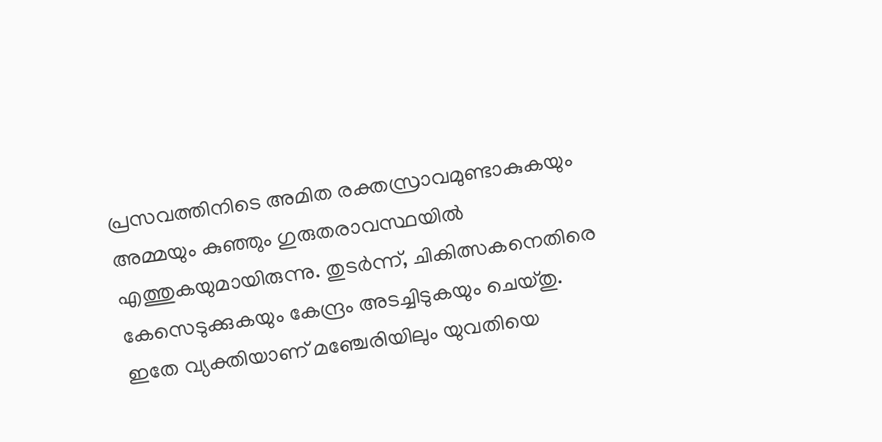പ്രസവത്തിനിടെ അമിത രക്തസ്രാവമുണ്ടാകുകയും അമ്മയും കുഞ്ഞും ഗുരുതരാവസ്ഥയില്‍ എത്തുകയുമായിരുന്നു. തുടര്‍ന്ന്, ചികിത്സകനെതിരെ കേസെടുക്കുകയും കേന്ദ്രം അടച്ചിടുകയും ചെയ്തു. ഇതേ വ്യക്തിയാണ് മഞ്ചേരിയിലും യുവതിയെ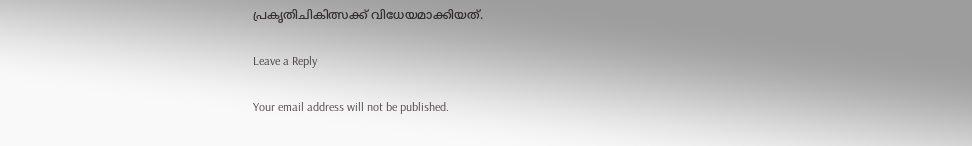പ്രകൃതിചികിത്സക്ക് വിധേയമാക്കിയത്.

Leave a Reply

Your email address will not be published.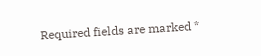Required fields are marked *